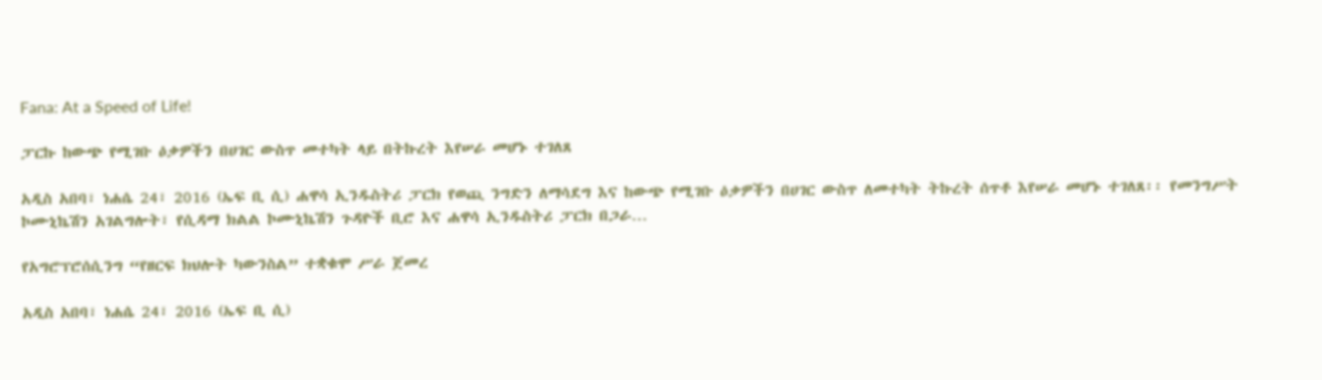Fana: At a Speed of Life!

ፓርኩ ከውጭ የሚገቡ ዕቃዎችን በሀገር ውስጥ መተካት ላይ በትኩረት እየሠራ መሆኑ ተገለጸ

አዲስ አበባ፣ ነሐሴ 24፣ 2016 (ኤፍ ቢ ሲ) ሐዋሳ ኢንዱስትሪ ፓርክ የወጪ ንግድን ለማሳደግ እና ከውጭ የሚገቡ ዕቃዎችን በሀገር ውስጥ ለመተካት ትኩረት ሰጥቶ እየሠራ መሆኑ ተገለጸ፡፡ የመንግሥት ኮሙኒኬሽን አገልግሎት፣ የሲዳማ ክልል ኮሙኒኬሽን ጉዳዮች ቢሮ እና ሐዋሳ ኢንዱስትሪ ፓርክ በጋራ…

የአግሮፕሮሰሲንግ “የዘርፍ ክህሎት ካውንስል” ተቋቁሞ ሥራ ጀመረ

አዲስ አበባ፣ ነሐሴ 24፣ 2016 (ኤፍ ቢ ሲ)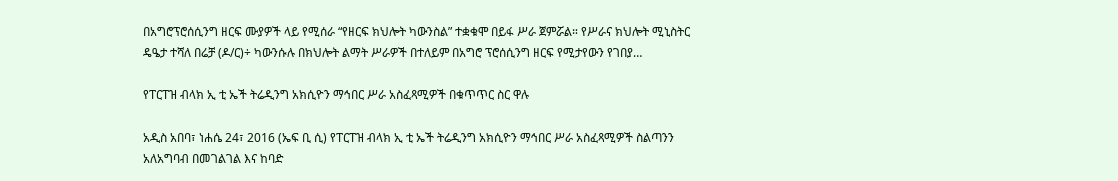በአግሮፕሮሰሲንግ ዘርፍ ሙያዎች ላይ የሚሰራ “የዘርፍ ክህሎት ካውንስል” ተቋቁሞ በይፋ ሥራ ጀምሯል። የሥራና ክህሎት ሚኒስትር ዴዔታ ተሻለ በሬቻ (ዶ/ር)÷ ካውንሱሉ በክህሎት ልማት ሥራዎች በተለይም በአግሮ ፕሮሰሲንግ ዘርፍ የሚታየውን የገበያ…

የፐርፐዝ ብላክ ኢ ቲ ኤች ትሬዲንግ አክሲዮን ማኅበር ሥራ አስፈጻሚዎች በቁጥጥር ስር ዋሉ

አዲስ አበባ፣ ነሐሴ 24፣ 2016 (ኤፍ ቢ ሲ) የፐርፐዝ ብላክ ኢ ቲ ኤች ትሬዲንግ አክሲዮን ማኅበር ሥራ አስፈጻሚዎች ስልጣንን አለአግባብ በመገልገል እና ከባድ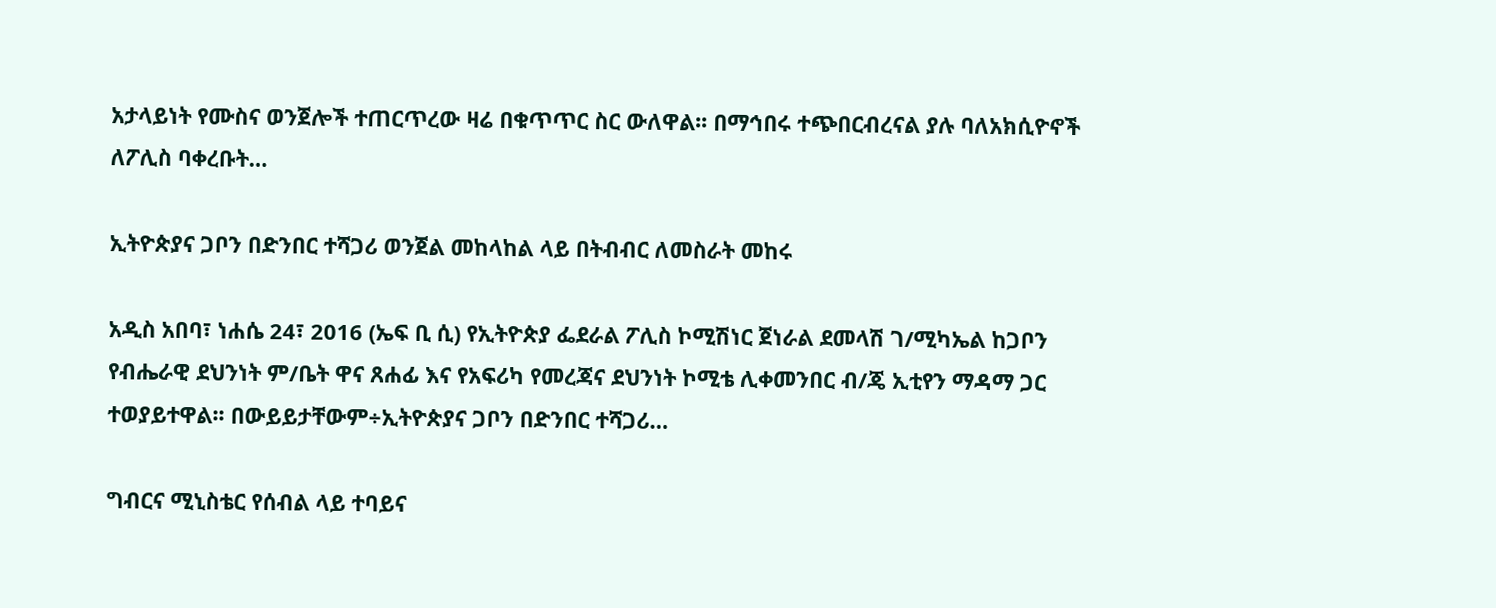አታላይነት የሙስና ወንጀሎች ተጠርጥረው ዛሬ በቁጥጥር ስር ውለዋል፡፡ በማኅበሩ ተጭበርብረናል ያሉ ባለአክሲዮኖች ለፖሊስ ባቀረቡት…

ኢትዮጵያና ጋቦን በድንበር ተሻጋሪ ወንጀል መከላከል ላይ በትብብር ለመስራት መከሩ

አዲስ አበባ፣ ነሐሴ 24፣ 2016 (ኤፍ ቢ ሲ) የኢትዮጵያ ፌደራል ፖሊስ ኮሚሽነር ጀነራል ደመላሽ ገ/ሚካኤል ከጋቦን የብሔራዊ ደህንነት ም/ቤት ዋና ጸሐፊ እና የአፍሪካ የመረጃና ደህንነት ኮሚቴ ሊቀመንበር ብ/ጄ ኢቲየን ማዳማ ጋር ተወያይተዋል፡፡ በውይይታቸውም÷ኢትዮጵያና ጋቦን በድንበር ተሻጋሪ…

ግብርና ሚኒስቴር የሰብል ላይ ተባይና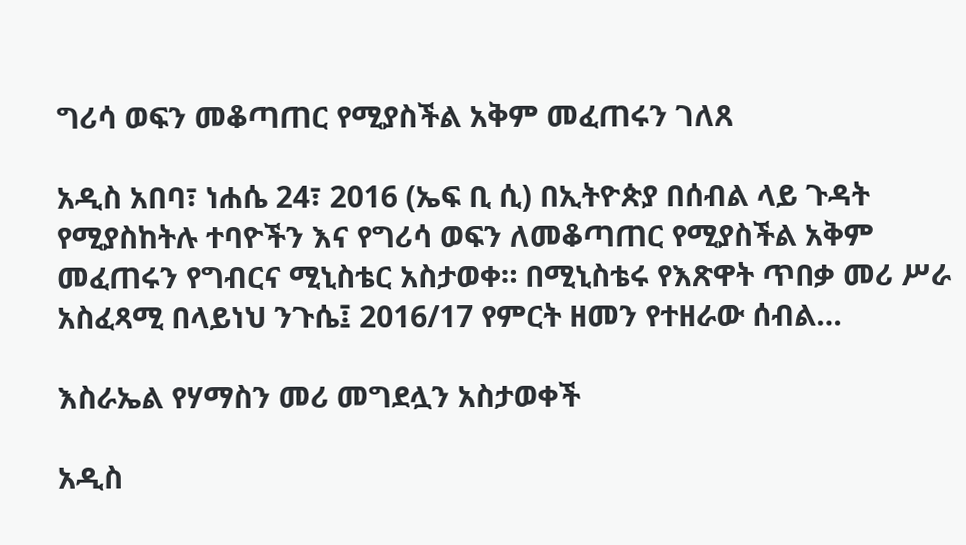ግሪሳ ወፍን መቆጣጠር የሚያስችል አቅም መፈጠሩን ገለጸ

አዲስ አበባ፣ ነሐሴ 24፣ 2016 (ኤፍ ቢ ሲ) በኢትዮጵያ በሰብል ላይ ጉዳት የሚያስከትሉ ተባዮችን እና የግሪሳ ወፍን ለመቆጣጠር የሚያስችል አቅም መፈጠሩን የግብርና ሚኒስቴር አስታወቀ። በሚኒስቴሩ የእጽዋት ጥበቃ መሪ ሥራ አስፈጻሚ በላይነህ ንጉሴ፤ 2016/17 የምርት ዘመን የተዘራው ሰብል…

እስራኤል የሃማስን መሪ መግደሏን አስታወቀች

አዲስ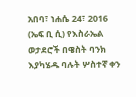አበባ፣ ነሐሴ 24፣ 2016 (ኤፍ ቢ ሲ) የእስራኤል ወታደሮች በዌስት ባንክ እያካሄዱ ባሉት ሦስተኛ ቀን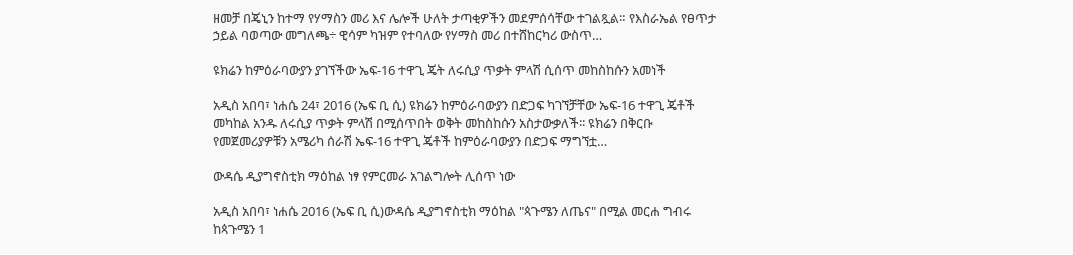ዘመቻ በጄኒን ከተማ የሃማስን መሪ እና ሌሎች ሁለት ታጣቂዎችን መደምሰሳቸው ተገልጿል። የእስራኤል የፀጥታ ኃይል ባወጣው መግለጫ÷ ዊሳም ካዝም የተባለው የሃማስ መሪ በተሸከርካሪ ውስጥ…

ዩክሬን ከምዕራባውያን ያገኘችው ኤፍ-16 ተዋጊ ጄት ለሩሲያ ጥቃት ምላሽ ሲሰጥ መከስከሱን አመነች

አዲስ አበባ፣ ነሐሴ 24፣ 2016 (ኤፍ ቢ ሲ) ዩክሬን ከምዕራባውያን በድጋፍ ካገኘቻቸው ኤፍ-16 ተዋጊ ጄቶች መካከል አንዱ ለሩሲያ ጥቃት ምላሽ በሚሰጥበት ወቅት መከስከሱን አስታውቃለች፡፡ ዩክሬን በቅርቡ የመጀመሪያዎቹን አሜሪካ ሰራሽ ኤፍ-16 ተዋጊ ጄቶች ከምዕራባውያን በድጋፍ ማግኘቷ…

ውዳሴ ዲያግኖስቲክ ማዕከል ነፃ የምርመራ አገልግሎት ሊሰጥ ነው

አዲስ አበባ፣ ነሐሴ 2016 (ኤፍ ቢ ሲ)ውዳሴ ዲያግኖስቲክ ማዕከል "ጳጉሜን ለጤና" በሚል መርሐ ግብሩ ከጳጉሜን 1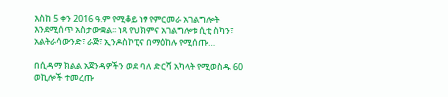እስከ 5 ቀን 2016 ዓ.ም የሚቆይ ነፃ የምርመራ አገልግሎት እንደሚሰጥ አስታውቋል፡፡ ነጻ የህክምና አገልግሎቱ ሲቲ ስካን፣ አልትራሳውንድ፣ ራጅ፣ ኢንዶስኮፒና በማዕከሉ የሚሰጡ…

በሲዳማ ክልል አጀንዳዎችን ወደ ባለ ድርሻ አካላት የሚወስዱ 60 ወኪሎች ተመረጡ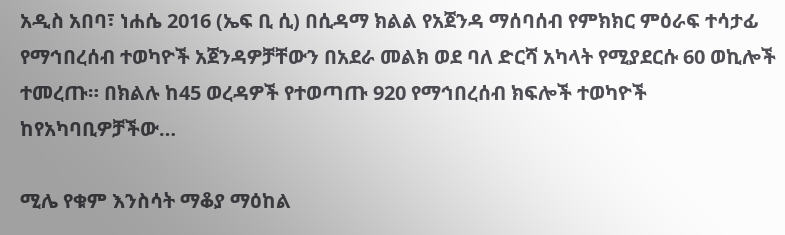አዲስ አበባ፣ ነሐሴ 2016 (ኤፍ ቢ ሲ) በሲዳማ ክልል የአጀንዳ ማሰባሰብ የምክክር ምዕራፍ ተሳታፊ የማኅበረሰብ ተወካዮች አጀንዳዎቻቸውን በአደራ መልክ ወደ ባለ ድርሻ አካላት የሚያደርሱ 60 ወኪሎች ተመረጡ። በክልሉ ከ45 ወረዳዎች የተወጣጡ 920 የማኅበረሰብ ክፍሎች ተወካዮች ከየአካባቢዎቻችው…

ሚሌ የቁም እንስሳት ማቆያ ማዕከል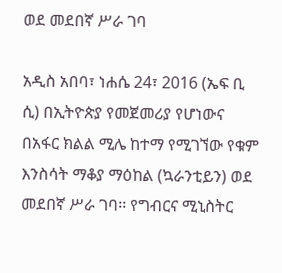ወደ መደበኛ ሥራ ገባ

አዲስ አበባ፣ ነሐሴ 24፣ 2016 (ኤፍ ቢ ሲ) በኢትዮጵያ የመጀመሪያ የሆነውና በአፋር ክልል ሚሌ ከተማ የሚገኘው የቁም እንስሳት ማቆያ ማዕከል (ኳራንቲይን) ወደ መደበኛ ሥራ ገባ፡፡ የግብርና ሚኒስትር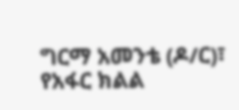ግርማ አመንቴ (ዶ/ር)፣ የአፋር ክልል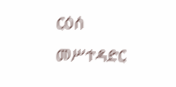ርዕሰ መሥተዳድር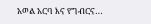አወል አርባ እና የግብርና…